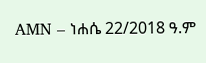AMN – ነሐሴ 22/2018 ዓ.ም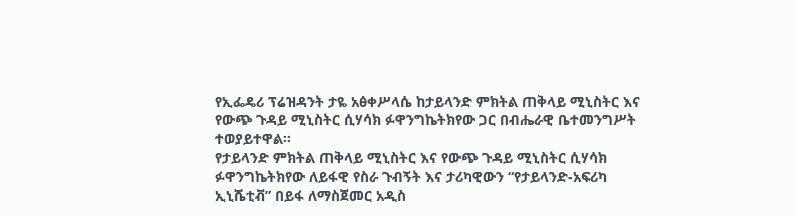የኢፌዴሪ ፕሬዝዳንት ታዬ አፅቀሥላሴ ከታይላንድ ምክትል ጠቅላይ ሚኒስትር እና የውጭ ጉዳይ ሚኒስትር ሲሃሳክ ፉዋንግኬትክየው ጋር በብሔራዊ ቤተመንግሥት ተወያይተዋል።
የታይላንድ ምክትል ጠቅላይ ሚኒስትር እና የውጭ ጉዳይ ሚኒስትር ሲሃሳክ ፉዋንግኬትክየው ለይፋዊ የስራ ጉብኝት እና ታሪካዊውን “የታይላንድ-አፍሪካ ኢኒሼቲቭ” በይፋ ለማስጀመር አዲስ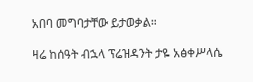አበባ መግባታቸው ይታወቃል።

ዛሬ ከሰዓት ብኋላ ፕሬዝዳንት ታዬ አፅቀሥላሴ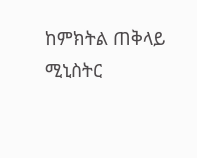ከምክትል ጠቅላይ ሚኒስትር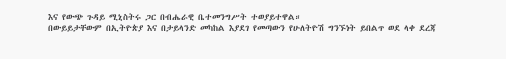እና የውጭ ጉዳይ ሚኒስትሩ ጋር በብሔራዊ ቤተመንግሥት ተወያይተዋል።
በውይይታቸውም በኢትዮጵያ እና በታይላንድ መካከል እያደገ የመጣውን የሁለትዮሽ ግንኙነት ይበልጥ ወደ ላቀ ደረጃ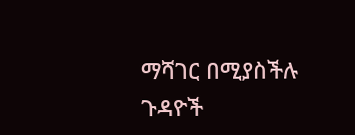ማሻገር በሚያስችሉ ጉዳዮች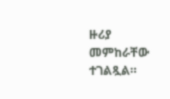ዙሪያ መምከራቸው ተገልጿል።